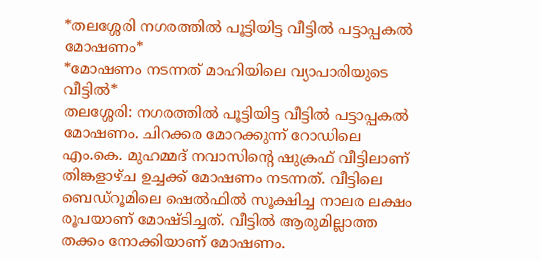*തലശ്ശേരി നഗരത്തിൽ പൂട്ടിയിട്ട വീട്ടിൽ പട്ടാപ്പകൽ മോഷണം*
*മോഷണം നടന്നത് മാഹിയിലെ വ്യാപാരിയുടെ വീട്ടിൽ*
തലശ്ശേരി: നഗരത്തിൽ പൂട്ടിയിട്ട വീട്ടിൽ പട്ടാപ്പകൽ മോഷണം. ചിറക്കര മോറക്കുന്ന് റോഡിലെ എം.കെ. മുഹമ്മദ് നവാസിൻ്റെ ഷുക്രഫ് വീട്ടിലാണ് തിങ്കളാഴ്ച ഉച്ചക്ക് മോഷണം നടന്നത്. വീട്ടിലെ ബെഡ്റൂമിലെ ഷെൽഫിൽ സൂക്ഷിച്ച നാലര ലക്ഷം രൂപയാണ് മോഷ്ടിച്ചത്. വീട്ടിൽ ആരുമില്ലാത്ത തക്കം നോക്കിയാണ് മോഷണം.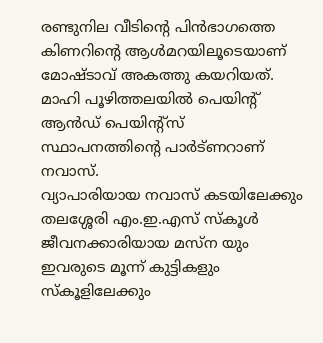രണ്ടുനില വീടിന്റെ പിൻഭാഗത്തെ കിണറിന്റെ ആൾമറയിലൂടെയാണ് മോഷ്ടാവ് അകത്തു കയറിയത്. മാഹി പൂഴിത്തലയിൽ പെയിൻ്റ് ആൻഡ് പെയിന്റ്സ് സ്ഥാപനത്തിൻ്റെ പാർട്ണറാണ് നവാസ്.
വ്യാപാരിയായ നവാസ് കടയിലേക്കും തലശ്ശേരി എം.ഇ.എസ് സ്കൂൾ ജീവനക്കാരിയായ മസ്ന യും ഇവരുടെ മൂന്ന് കുട്ടികളും സ്കൂളിലേക്കും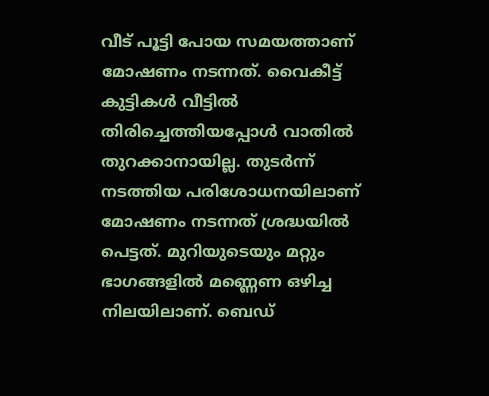വീട് പൂട്ടി പോയ സമയത്താണ് മോഷണം നടന്നത്. വൈകീട്ട് കുട്ടികൾ വീട്ടിൽ തിരിച്ചെത്തിയപ്പോൾ വാതിൽ തുറക്കാനായില്ല. തുടർന്ന് നടത്തിയ പരിശോധനയിലാണ് മോഷണം നടന്നത് ശ്രദ്ധയിൽ പെട്ടത്. മുറിയുടെയും മറ്റും ഭാഗങ്ങളിൽ മണ്ണെണ ഒഴിച്ച നിലയിലാണ്. ബെഡ്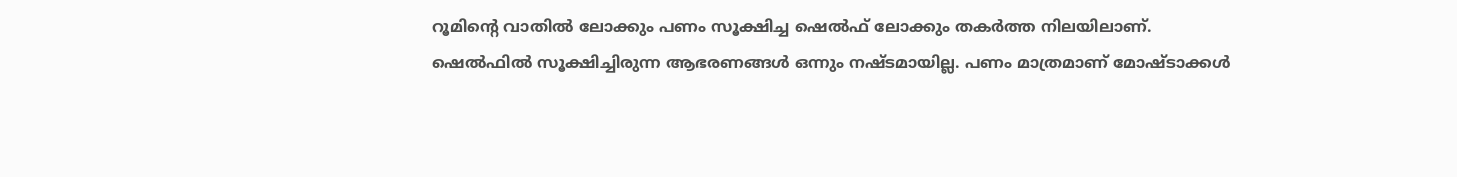റൂമിന്റെ വാതിൽ ലോക്കും പണം സൂക്ഷിച്ച ഷെൽഫ് ലോക്കും തകർത്ത നിലയിലാണ്.
ഷെൽഫിൽ സൂക്ഷിച്ചിരുന്ന ആഭരണങ്ങൾ ഒന്നും നഷ്ടമായില്ല. പണം മാത്രമാണ് മോഷ്ടാക്കൾ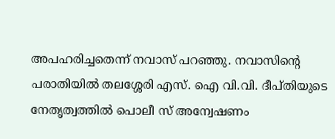അപഹരിച്ചതെന്ന് നവാസ് പറഞ്ഞു. നവാസിൻ്റെ പരാതിയിൽ തലശ്ശേരി എസ്. ഐ വി.വി. ദീപ്തിയുടെ നേതൃത്വത്തിൽ പൊലീ സ് അന്വേഷണം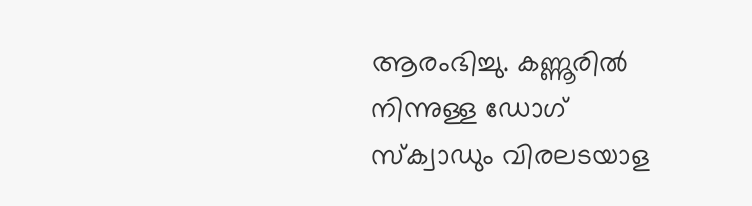ആരംഭിച്ചു. കണ്ണൂരിൽ നിന്നുള്ള ഡോഗ് സ്ക്വാഡും വിരലടയാള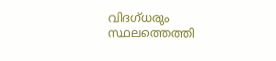വിദഗ്ധരും സ്ഥലത്തെത്തി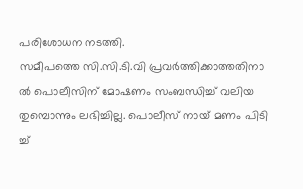പരിശോധന നടത്തി.
സമീപത്തെ സി.സി.ടി.വി പ്രവർത്തിക്കാത്തതിനാ ൽ പൊലീസിന് മോഷണം സംബന്ധിച്ച് വലിയ തുമ്പൊന്നും ലഭിച്ചില്ല. പൊലീസ് നായ് മണം പിടി ച്ച്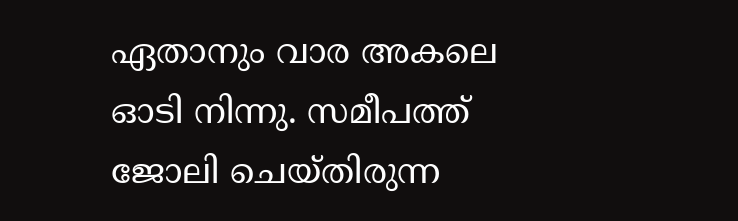ഏതാനും വാര അകലെ ഓടി നിന്നു. സമീപത്ത് ജോലി ചെയ്തിരുന്ന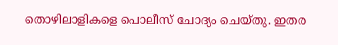തൊഴിലാളികളെ പൊലീസ് ചോദ്യം ചെയ്തു. ഇതര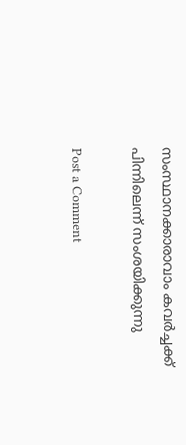സംസ്ഥാനക്കാരാവാം കവർച്ചക്ക് പിന്നിലെന്ന് സംശയിക്കുന്നു

Post a Comment